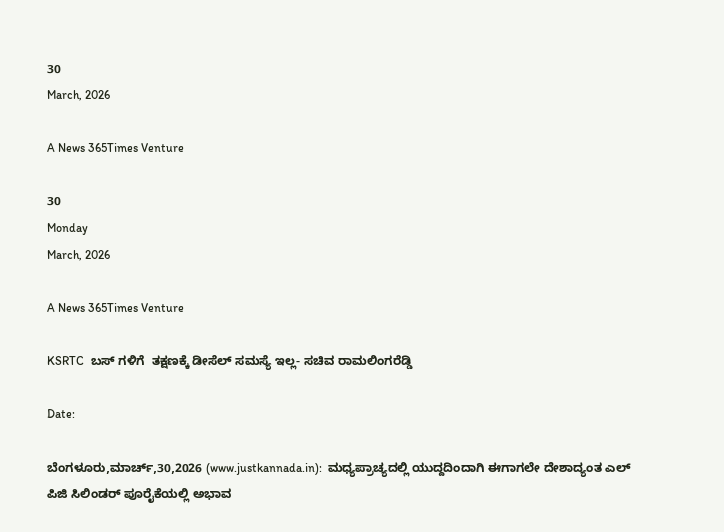30
March, 2026

A News 365Times Venture

30
Monday
March, 2026

A News 365Times Venture

KSRTC  ಬಸ್ ಗಳಿಗೆ  ತಕ್ಷಣಕ್ಕೆ ಡೀಸೆಲ್ ಸಮಸ್ಯೆ ಇಲ್ಲ- ಸಚಿವ ರಾಮಲಿಂಗರೆಡ್ಡಿ

Date:

ಬೆಂಗಳೂರು,ಮಾರ್ಚ್,30,2026 (www.justkannada.in):  ಮಧ್ಯಪ್ರಾಚ್ಯದಲ್ಲಿ ಯುದ್ದದಿಂದಾಗಿ ಈಗಾಗಲೇ ದೇಶಾದ್ಯಂತ ಎಲ್ ಪಿಜಿ ಸಿಲಿಂಡರ್ ಪೂರೈಕೆಯಲ್ಲಿ ಅಭಾವ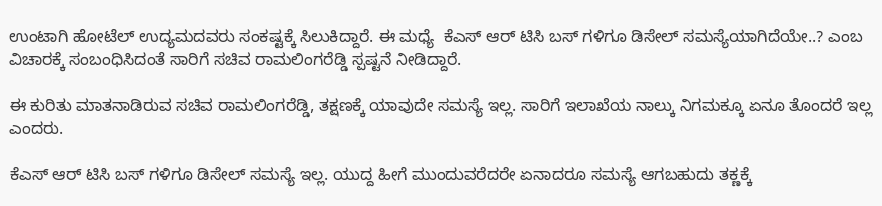ಉಂಟಾಗಿ ಹೋಟೆಲ್ ಉದ್ಯಮದವರು ಸಂಕಷ್ಟಕ್ಕೆ ಸಿಲುಕಿದ್ದಾರೆ. ಈ ಮಧ್ಯೆ  ಕೆಎಸ್ ಆರ್ ಟಿಸಿ ಬಸ್ ಗಳಿಗೂ ಡಿಸೇಲ್ ಸಮಸ್ಯೆಯಾಗಿದೆಯೇ..? ಎಂಬ ವಿಚಾರಕ್ಕೆ ಸಂಬಂಧಿಸಿದಂತೆ ಸಾರಿಗೆ ಸಚಿವ ರಾಮಲಿಂಗರೆಡ್ಡಿ ಸ್ಪಷ್ಟನೆ ನೀಡಿದ್ದಾರೆ.

ಈ ಕುರಿತು ಮಾತನಾಡಿರುವ ಸಚಿವ ರಾಮಲಿಂಗರೆಡ್ಡಿ, ತಕ್ಷಣಕ್ಕೆ ಯಾವುದೇ ಸಮಸ್ಯೆ ಇಲ್ಲ. ಸಾರಿಗೆ ಇಲಾಖೆಯ ನಾಲ್ಕು ನಿಗಮಕ್ಕೂ ಏನೂ ತೊಂದರೆ ಇಲ್ಲ ಎಂದರು.

ಕೆಎಸ್ ಆರ್ ಟಿಸಿ ಬಸ್ ಗಳಿಗೂ ಡಿಸೇಲ್ ಸಮಸ್ಯೆ ಇಲ್ಲ. ಯುದ್ದ ಹೀಗೆ ಮುಂದುವರೆದರೇ ಏನಾದರೂ ಸಮಸ್ಯೆ ಆಗಬಹುದು ತಕ್ಣಕ್ಕೆ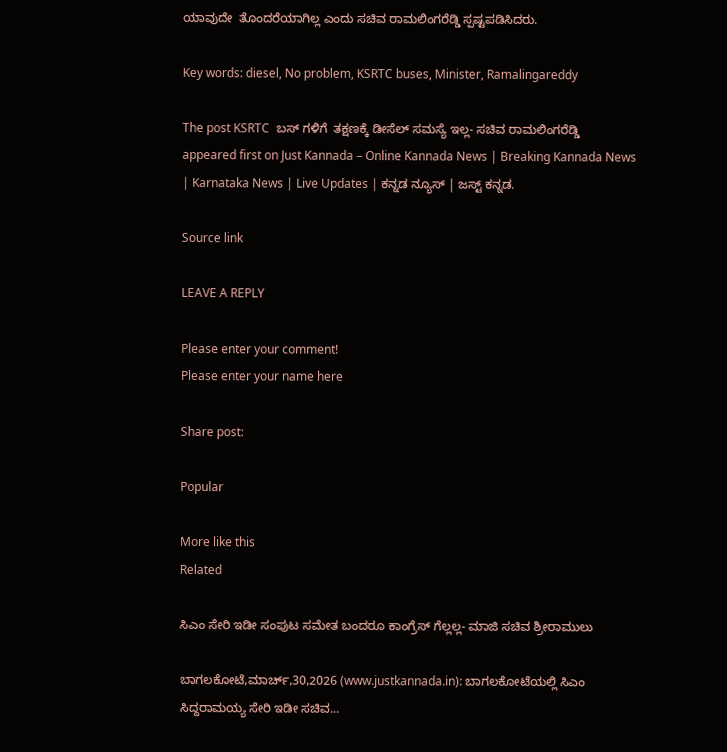ಯಾವುದೇ  ತೊಂದರೆಯಾಗಿಲ್ಲ ಎಂದು ಸಚಿವ ರಾಮಲಿಂಗರೆಡ್ಡಿ ಸ್ಪಷ್ಟಪಡಿಸಿದರು.

Key words: diesel, No problem, KSRTC buses, Minister, Ramalingareddy

The post KSRTC  ಬಸ್ ಗಳಿಗೆ  ತಕ್ಷಣಕ್ಕೆ ಡೀಸೆಲ್ ಸಮಸ್ಯೆ ಇಲ್ಲ- ಸಚಿವ ರಾಮಲಿಂಗರೆಡ್ಡಿ appeared first on Just Kannada – Online Kannada News | Breaking Kannada News | Karnataka News | Live Updates | ಕನ್ನಡ ನ್ಯೂಸ್ | ಜಸ್ಟ್ ಕನ್ನಡ.

Source link

LEAVE A REPLY

Please enter your comment!
Please enter your name here

Share post:

Popular

More like this
Related

ಸಿಎಂ ಸೇರಿ ಇಡೀ ಸಂಪುಟ ಸಮೇತ ಬಂದರೂ ಕಾಂಗ್ರೆಸ್ ಗೆಲ್ಲಲ್ಲ- ಮಾಜಿ ಸಚಿವ ಶ್ರೀರಾಮುಲು

ಬಾಗಲಕೋಟೆ,ಮಾರ್ಚ್,30,2026 (www.justkannada.in): ಬಾಗಲಕೋಟೆಯಲ್ಲಿ ಸಿಎಂ ಸಿದ್ದರಾಮಯ್ಯ ಸೇರಿ ಇಡೀ ಸಚಿವ...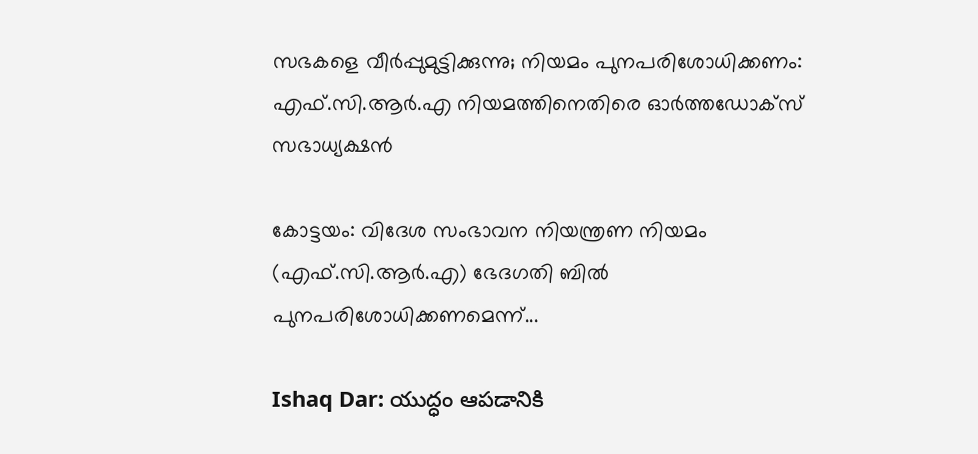സഭകളെ വീര്‍പ്പുമുട്ടിക്കുന്നു; നിയമം പുനപരിശോധിക്കണം: എഫ്.സി.ആര്‍.എ നിയമത്തിനെതിരെ ഓര്‍ത്തഡോക്‌സ് സഭാധ്യക്ഷന്‍

കോട്ടയം: വിദേശ സംഭാവന നിയന്ത്രണ നിയമം (എഫ്.സി.ആര്‍.എ) ഭേദഗതി ബില്‍ പുനപരിശോധിക്കണമെന്ന്...

Ishaq Dar: యుద్ధం ఆపడానికి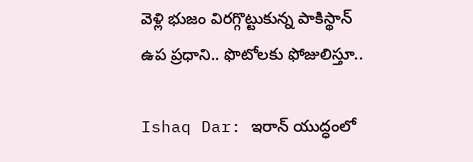వెళ్లి భుజం విరగ్గొట్టుకున్న పాకిస్థాన్ ఉప ప్రధాని.. ఫొటోలకు ఫోజులిస్తూ..

Ishaq Dar: ఇరాన్ యుద్ధంలో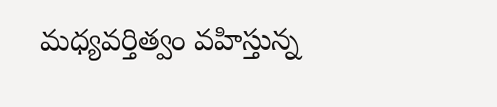మధ్యవర్తిత్వం వహిస్తున్న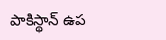పాకిస్థాన్‌ ఉప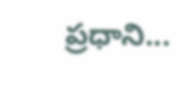ప్రధాని...